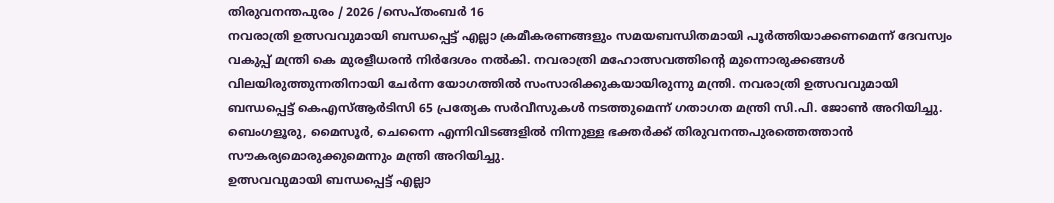തിരുവനന്തപുരം / 2026 /സെപ്തംബർ 16
നവരാത്രി ഉത്സവവുമായി ബന്ധപ്പെട്ട് എല്ലാ ക്രമീകരണങ്ങളും സമയബന്ധിതമായി പൂർത്തിയാക്കണമെന്ന് ദേവസ്വം വകുപ്പ് മന്ത്രി കെ മുരളീധരൻ നിർദേശം നൽകി. നവരാത്രി മഹോത്സവത്തിന്റെ മുന്നൊരുക്കങ്ങൾ വിലയിരുത്തുന്നതിനായി ചേർന്ന യോഗത്തിൽ സംസാരിക്കുകയായിരുന്നു മന്ത്രി. നവരാത്രി ഉത്സവവുമായി ബന്ധപ്പെട്ട് കെഎസ്ആർടിസി 65 പ്രത്യേക സർവീസുകൾ നടത്തുമെന്ന് ഗതാഗത മന്ത്രി സി.പി. ജോൺ അറിയിച്ചു. ബെംഗളൂരു, മൈസൂർ, ചെന്നൈ എന്നിവിടങ്ങളിൽ നിന്നുള്ള ഭക്തർക്ക് തിരുവനന്തപുരത്തെത്താൻ സൗകര്യമൊരുക്കുമെന്നും മന്ത്രി അറിയിച്ചു.
ഉത്സവവുമായി ബന്ധപ്പെട്ട് എല്ലാ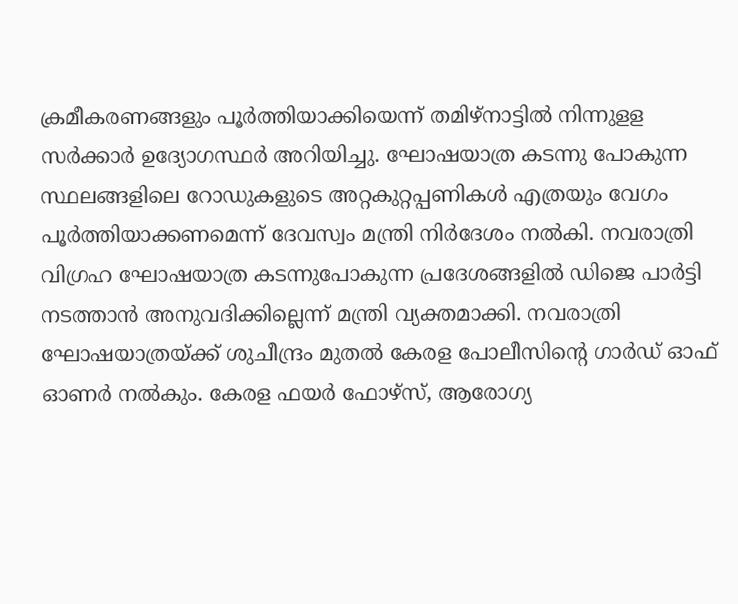ക്രമീകരണങ്ങളും പൂർത്തിയാക്കിയെന്ന് തമിഴ്നാട്ടിൽ നിന്നുളള സർക്കാർ ഉദ്യോഗസ്ഥർ അറിയിച്ചു. ഘോഷയാത്ര കടന്നു പോകുന്ന സ്ഥലങ്ങളിലെ റോഡുകളുടെ അറ്റകുറ്റപ്പണികൾ എത്രയും വേഗം പൂർത്തിയാക്കണമെന്ന് ദേവസ്വം മന്ത്രി നിർദേശം നൽകി. നവരാത്രി വിഗ്രഹ ഘോഷയാത്ര കടന്നുപോകുന്ന പ്രദേശങ്ങളിൽ ഡിജെ പാർട്ടി നടത്താൻ അനുവദിക്കില്ലെന്ന് മന്ത്രി വ്യക്തമാക്കി. നവരാത്രി ഘോഷയാത്രയ്ക്ക് ശുചീന്ദ്രം മുതൽ കേരള പോലീസിന്റെ ഗാർഡ് ഓഫ് ഓണർ നൽകും. കേരള ഫയർ ഫോഴ്സ്, ആരോഗ്യ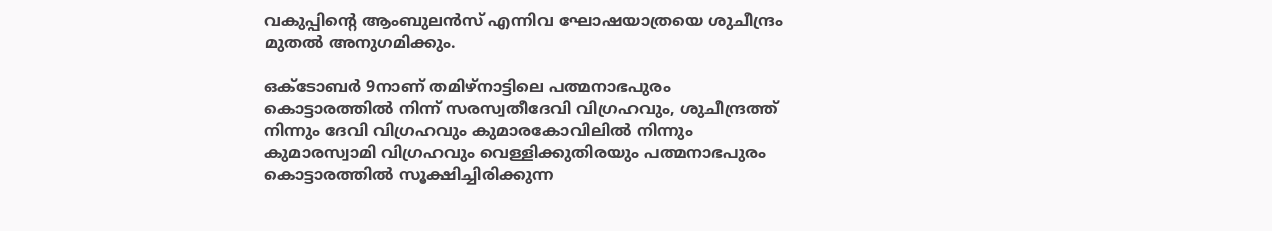വകുപ്പിന്റെ ആംബുലൻസ് എന്നിവ ഘോഷയാത്രയെ ശുചീന്ദ്രം മുതൽ അനുഗമിക്കും.

ഒക്ടോബർ 9നാണ് തമിഴ്നാട്ടിലെ പത്മനാഭപുരം കൊട്ടാരത്തിൽ നിന്ന് സരസ്വതീദേവി വിഗ്രഹവും, ശുചീന്ദ്രത്ത് നിന്നും ദേവി വിഗ്രഹവും കുമാരകോവിലിൽ നിന്നും കുമാരസ്വാമി വിഗ്രഹവും വെള്ളിക്കുതിരയും പത്മനാഭപുരം കൊട്ടാരത്തിൽ സൂക്ഷിച്ചിരിക്കുന്ന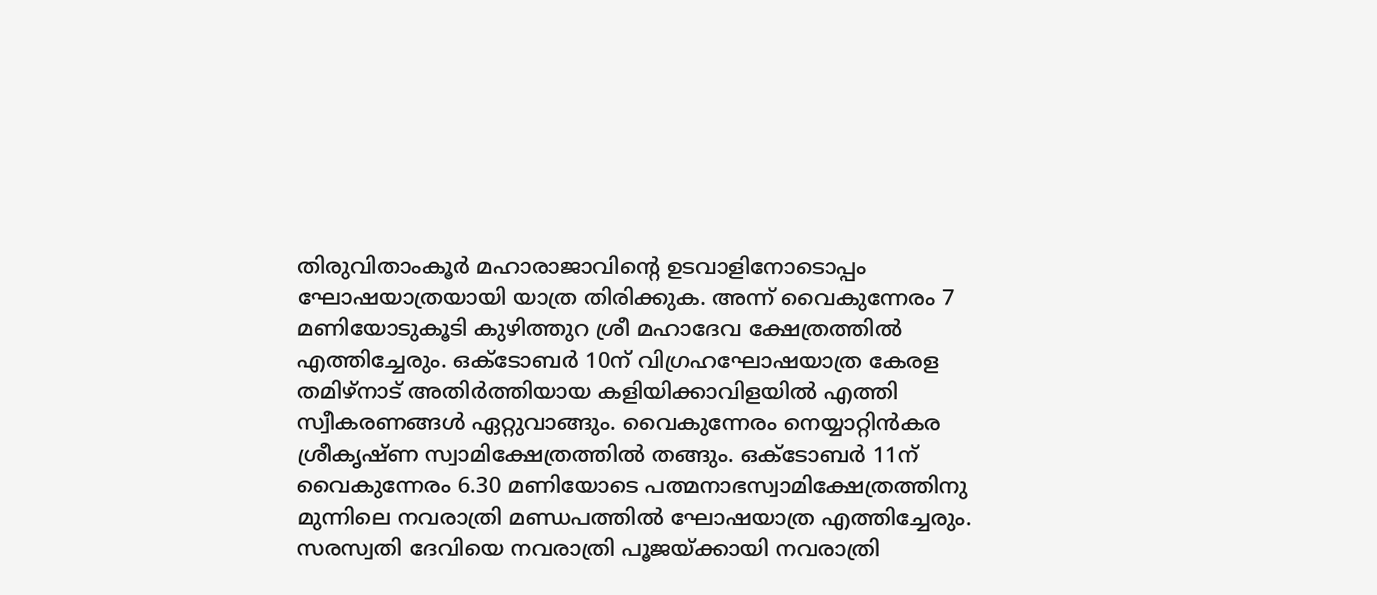തിരുവിതാംകൂർ മഹാരാജാവിന്റെ ഉടവാളിനോടൊപ്പം ഘോഷയാത്രയായി യാത്ര തിരിക്കുക. അന്ന് വൈകുന്നേരം 7 മണിയോടുകൂടി കുഴിത്തുറ ശ്രീ മഹാദേവ ക്ഷേത്രത്തിൽ എത്തിച്ചേരും. ഒക്ടോബർ 10ന് വിഗ്രഹഘോഷയാത്ര കേരള തമിഴ്നാട് അതിർത്തിയായ കളിയിക്കാവിളയിൽ എത്തി സ്വീകരണങ്ങൾ ഏറ്റുവാങ്ങും. വൈകുന്നേരം നെയ്യാറ്റിൻകര ശ്രീകൃഷ്ണ സ്വാമിക്ഷേത്രത്തിൽ തങ്ങും. ഒക്ടോബർ 11ന് വൈകുന്നേരം 6.30 മണിയോടെ പത്മനാഭസ്വാമിക്ഷേത്രത്തിനു മുന്നിലെ നവരാത്രി മണ്ഡപത്തിൽ ഘോഷയാത്ര എത്തിച്ചേരും. സരസ്വതി ദേവിയെ നവരാത്രി പൂജയ്ക്കായി നവരാത്രി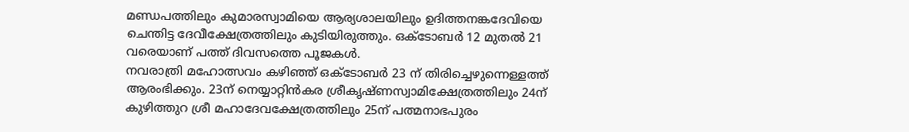മണ്ഡപത്തിലും കുമാരസ്വാമിയെ ആര്യശാലയിലും ഉദിത്തനങ്കദേവിയെ ചെന്തിട്ട ദേവീക്ഷേത്രത്തിലും കുടിയിരുത്തും. ഒക്ടോബർ 12 മുതൽ 21 വരെയാണ് പത്ത് ദിവസത്തെ പൂജകൾ.
നവരാത്രി മഹോത്സവം കഴിഞ്ഞ് ഒക്ടോബർ 23 ന് തിരിച്ചെഴുന്നെള്ളത്ത് ആരംഭിക്കും. 23ന് നെയ്യാറ്റിൻകര ശ്രീകൃഷ്ണസ്വാമിക്ഷേത്രത്തിലും 24ന് കുഴിത്തുറ ശ്രീ മഹാദേവക്ഷേത്രത്തിലും 25ന് പത്മനാഭപുരം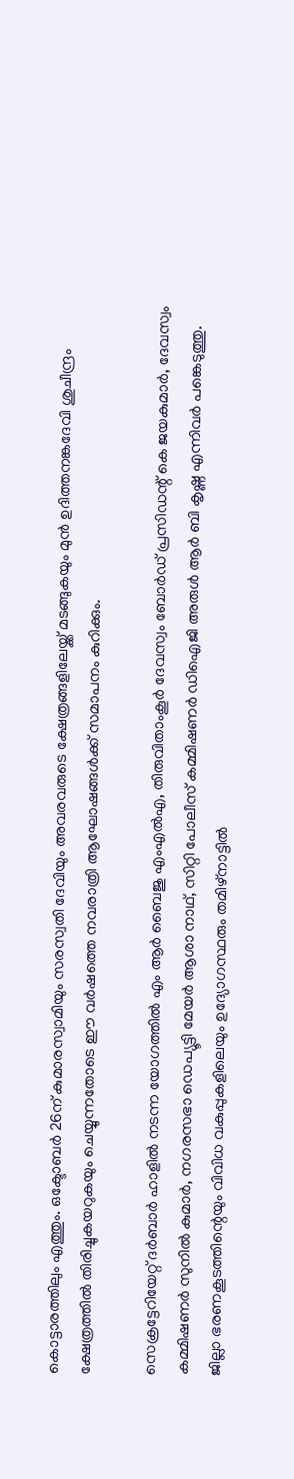കൊട്ടാരത്തിലും എത്തും. ഒക്ടോബർ 26ന് കുമാരസ്വാമിയും സരസ്വതി ദേവിയും അവരവരുടെ ക്ഷേത്രങ്ങളിലേയ്ക്ക് മടങ്ങുകയും മുൻ ഉദിത്തനങ്കദേവി ശുചീന്ദ്രം ക്ഷേത്രത്തിൽ തിരിച്ചുകയറുകയും ചെയ്യുന്നതോടെ ഈ വർഷത്തെ നവരാത്രി ആഘോഷങ്ങൾക്ക് സമാപനം കുറിക്കും.

സെക്രട്ടേറിയേറ്റ് ദർബാർ ഹാളിൽ നടന്ന യോഗത്തിൽ എം ആർ ബൈജു എംഎൽഎ, തിരുവിതാംകൂർ ദേവസ്വം ബോർഡ് പ്രസിഡന്റ് കെ ജയകുമാർ, ദേവസ്വം കമ്മിഷണർ സുനിൽ കുമാർ, നഗരസഭാ ഡെപ്യൂട്ടി മേയർ ആശാ നാഥ്, സിറ്റി പോലീസ് കമ്മിഷണർ ഡിഐജി അരുൾ ആർ ബി കൃഷ്ണ എന്നിവർ പങ്കെടുത്തു. ജില്ലാ ഭരണകൂടത്തിന്റെയും വിവിധ വകുപ്പുകളിലെയും ഉദ്യോഗസ്ഥരും തമിഴ്നാട്ടിൽ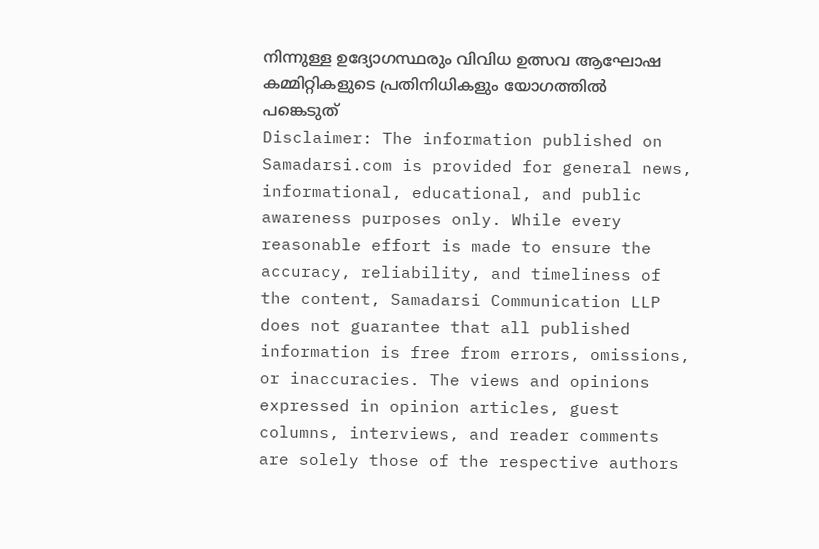നിന്നുള്ള ഉദ്യോഗസ്ഥരും വിവിധ ഉത്സവ ആഘോഷ കമ്മിറ്റികളുടെ പ്രതിനിധികളും യോഗത്തിൽ പങ്കെടുത്
Disclaimer: The information published on Samadarsi.com is provided for general news, informational, educational, and public awareness purposes only. While every reasonable effort is made to ensure the accuracy, reliability, and timeliness of the content, Samadarsi Communication LLP does not guarantee that all published information is free from errors, omissions, or inaccuracies. The views and opinions expressed in opinion articles, guest columns, interviews, and reader comments are solely those of the respective authors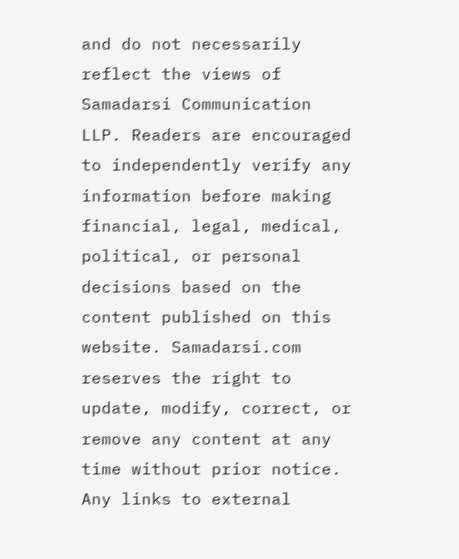and do not necessarily reflect the views of Samadarsi Communication LLP. Readers are encouraged to independently verify any information before making financial, legal, medical, political, or personal decisions based on the content published on this website. Samadarsi.com reserves the right to update, modify, correct, or remove any content at any time without prior notice. Any links to external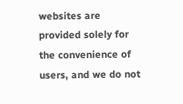websites are provided solely for the convenience of users, and we do not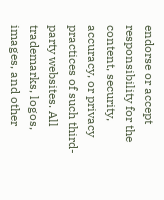endorse or accept responsibility for the content, security, accuracy, or privacy practices of such third-party websites. All trademarks, logos, images, and other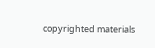copyrighted materials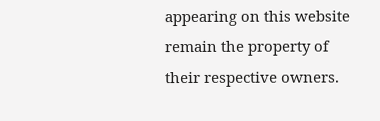appearing on this website remain the property of their respective owners.